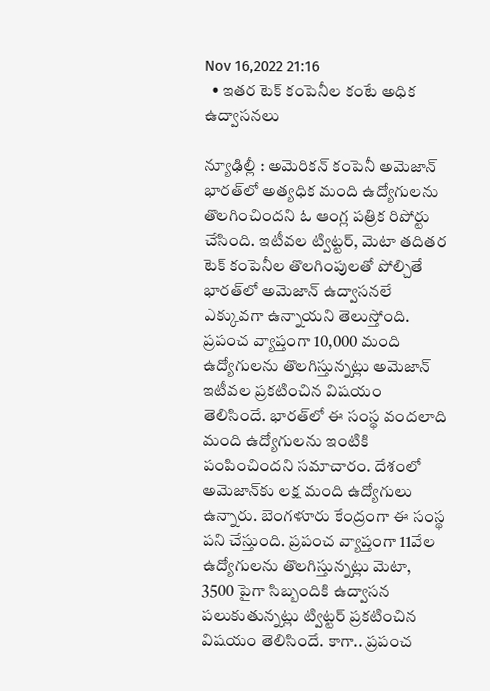Nov 16,2022 21:16
  • ఇతర టెక్‌ కంపెనీల కంటే అధిక ఉద్వాసనలు

న్యూఢిల్లీ : అమెరికన్‌ కంపెనీ అమెజాన్‌ భారత్‌లో అత్యధిక మంది ఉద్యోగులను తొలగించిందని ఓ ఆంగ్ల పత్రిక రిపోర్టు చేసింది. ఇటీవల ట్విట్టర్‌, మెటా తదితర టెక్‌ కంపెనీల తొలగింపులతో పోల్చితే భారత్‌లో అమెజాన్‌ ఉద్వాసనలే ఎక్కువగా ఉన్నాయని తెలుస్తోంది. ప్రపంచ వ్యాప్తంగా 10,000 మంది ఉద్యోగులను తొలగిస్తున్నట్లు అమెజాన్‌ ఇటీవల ప్రకటించిన విషయం తెలిసిందే. భారత్‌లో ఈ సంస్థ వందలాది మంది ఉద్యోగులను ఇంటికి పంపించిందని సమాచారం. దేశంలో అమెజాన్‌కు లక్ష మంది ఉద్యోగులు ఉన్నారు. బెంగళూరు కేంద్రంగా ఈ సంస్థ పని చేస్తుంది. ప్రపంచ వ్యాప్తంగా 11వేల ఉద్యోగులను తొలగిస్తున్నట్లు మెటా, 3500 పైగా సిబ్బందికి ఉద్వాసన పలుకుతున్నట్లు ట్విట్టర్‌ ప్రకటించిన విషయం తెలిసిందే. కాగా.. ప్రపంచ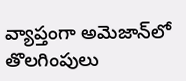వ్యాప్తంగా అమెజాన్‌లో తొలగింపులు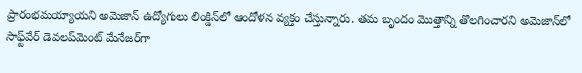ప్రారంభమయ్యాయని అమెజాన్‌ ఉద్యోగులు లింక్డిన్‌లో ఆందోళన వ్యక్తం చేస్తున్నారు. తమ బృందం మొత్తాన్ని తొలగించారని అమెజాన్‌లో సాఫ్ట్‌వేర్‌ డెవలప్‌మెంట్‌ మేనేజర్‌గా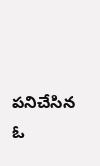పనిచేసిన ఓ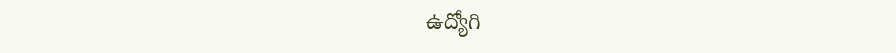ఉద్యోగి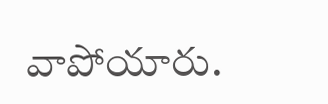వాపోయారు.